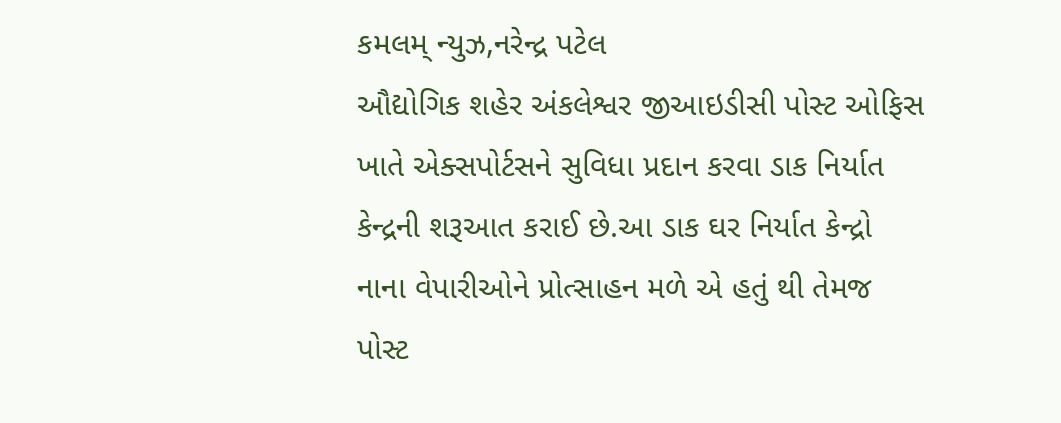કમલમ્ ન્યુઝ,નરેન્દ્ર પટેલ
ઔદ્યોગિક શહેર અંકલેશ્વર જીઆઇડીસી પોસ્ટ ઓફિસ ખાતે એક્સપોર્ટસને સુવિધા પ્રદાન કરવા ડાક નિર્યાત કેન્દ્રની શરૂઆત કરાઈ છે.આ ડાક ઘર નિર્યાત કેન્દ્રો નાના વેપારીઓને પ્રોત્સાહન મળે એ હતું થી તેમજ પોસ્ટ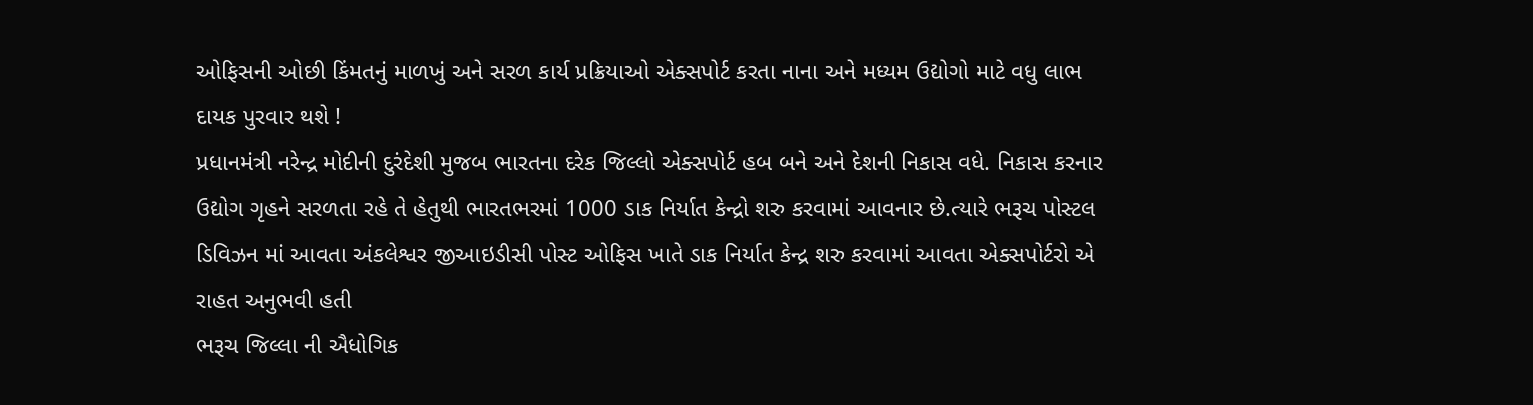ઓફિસની ઓછી કિંમતનું માળખું અને સરળ કાર્ય પ્રક્રિયાઓ એક્સપોર્ટ કરતા નાના અને મધ્યમ ઉદ્યોગો માટે વધુ લાભ દાયક પુરવાર થશે !
પ્રધાનમંત્રી નરેન્દ્ર મોદીની દુરંદેશી મુજબ ભારતના દરેક જિલ્લો એક્સપોર્ટ હબ બને અને દેશની નિકાસ વધે. નિકાસ કરનાર ઉદ્યોગ ગૃહને સરળતા રહે તે હેતુથી ભારતભરમાં 1000 ડાક નિર્યાત કેન્દ્રો શરુ કરવામાં આવનાર છે.ત્યારે ભરૂચ પોસ્ટલ ડિવિઝન માં આવતા અંકલેશ્વર જીઆઇડીસી પોસ્ટ ઓફિસ ખાતે ડાક નિર્યાત કેન્દ્ર શરુ કરવામાં આવતા એક્સપોર્ટરો એ રાહત અનુભવી હતી
ભરૂચ જિલ્લા ની ઐધોગિક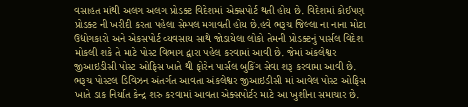વસાહત માંથી અલગ અલગ પ્રોડક્ટ વિદેશમાં એક્સપોર્ટ થતી હોય છે. વિદેશમાં કોઈપણ પ્રોડક્ટ ની ખરીદી કરતા પહેલા સેમ્પલ મગાવતી હોય છે.હવે ભરૂચ જિલ્લા ના નાના મોટા ઉદ્યોગકારો અને એકસપોર્ટ વ્યવસાય સાથે જોડાયેલા લોકો તેમની પ્રોડક્ટનું પાર્સલ વિદેશ મોકલી શકે તે માટે પોસ્ટ વિભાગ દ્વારા પહેલ કરવામાં આવી છે. જેમાં અંકલેશ્વર જીઆઇડીસી પોસ્ટ ઓફિસ ખાતે થી ફોરેન પાર્સલ બુકિંગ સેવા શરૂ કરવામા આવી છે. ભરૂચ પોસ્ટલ ડિવિઝન અંતર્ગત આવતા અંકલેશ્વર જીઆઇડીસી માં આવેલ પોસ્ટ ઓફિસ ખાતે ડાક નિર્યાત કેન્દ્ર શરુ કરવામાં આવતા એક્સપોર્ટર માટે આ ખુશીના સમાચાર છે.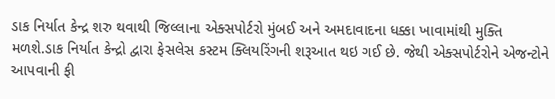ડાક નિર્યાત કેન્દ્ર શરુ થવાથી જિલ્લાના એક્સપોર્ટરો મુંબઈ અને અમદાવાદના ધક્કા ખાવામાંથી મુક્તિ મળશે.ડાક નિર્યાત કેન્દ્રો દ્વારા ફેસલેસ કસ્ટમ ક્લિયરિંગની શરૂઆત થઇ ગઈ છે. જેથી એક્સપોર્ટરોને એજન્ટોને આપવાની ફી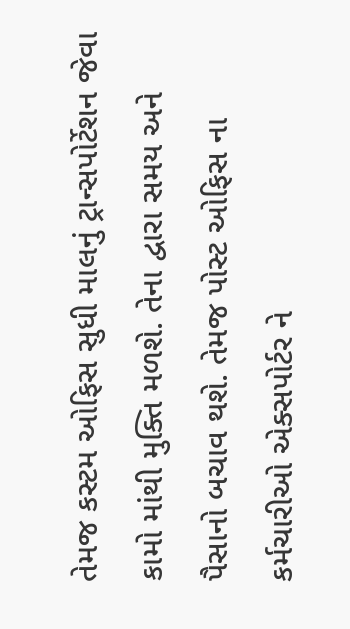તેમજ કસ્ટમ ઓફિસ સુધી માલનું ટ્રાન્સપોર્ટેશન જેવા કામો માંથી મુક્તિ મળશે. તેના દ્વારા સમય અને પૈસાનો બચાવ થશે. તેમજ પોસ્ટ ઓફિસ ના કર્મચારીઓ એક્સપોર્ટર ને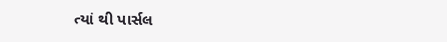ત્યાં થી પાર્સલ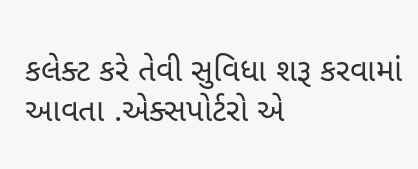કલેક્ટ કરે તેવી સુવિધા શરૂ કરવામાં આવતા .એક્સપોર્ટરો એ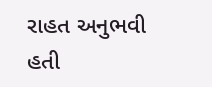રાહત અનુભવી હતી